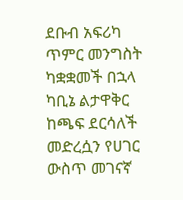ደቡብ አፍሪካ ጥምር መንግስት ካቋቋመች በኋላ ካቢኔ ልታዋቅር ከጫፍ ደርሳለች መድረሷን የሀገር ውስጥ መገናኛ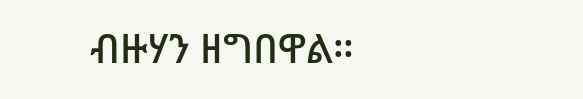ብዙሃን ዘግበዋል።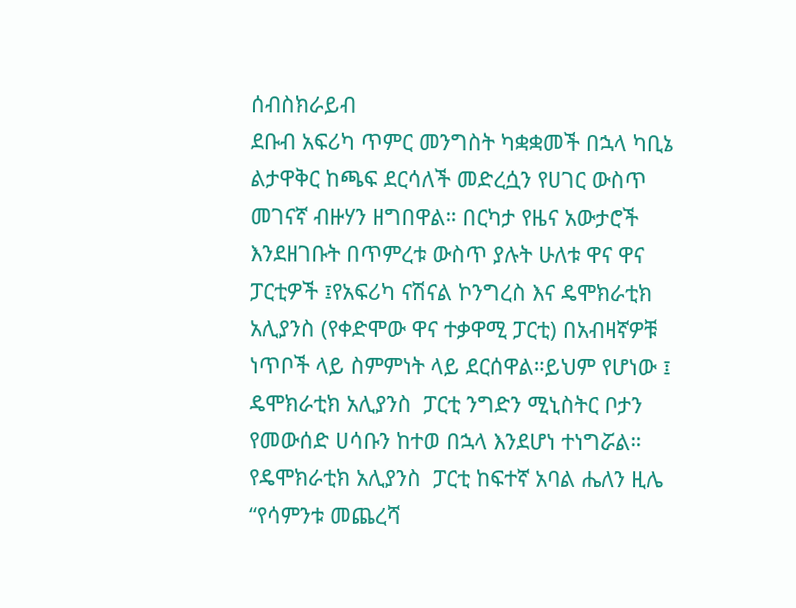ሰብስክራይብ
ደቡብ አፍሪካ ጥምር መንግስት ካቋቋመች በኋላ ካቢኔ ልታዋቅር ከጫፍ ደርሳለች መድረሷን የሀገር ውስጥ መገናኛ ብዙሃን ዘግበዋል። በርካታ የዜና አውታሮች እንደዘገቡት በጥምረቱ ውስጥ ያሉት ሁለቱ ዋና ዋና ፓርቲዎች ፤የአፍሪካ ናሽናል ኮንግረስ እና ዴሞክራቲክ አሊያንስ (የቀድሞው ዋና ተቃዋሚ ፓርቲ) በአብዛኛዎቹ ነጥቦች ላይ ስምምነት ላይ ደርሰዋል።ይህም የሆነው ፤ ዴሞክራቲክ አሊያንስ  ፓርቲ ንግድን ሚኒስትር ቦታን የመውሰድ ሀሳቡን ከተወ በኋላ እንደሆነ ተነግሯል። የዴሞክራቲክ አሊያንስ  ፓርቲ ከፍተኛ አባል ሔለን ዚሌ “የሳምንቱ መጨረሻ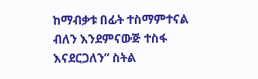ከማብቃቱ በፊት ተስማምተናል ብለን እንደምናውጅ ተስፋ እናደርጋለን” ስትል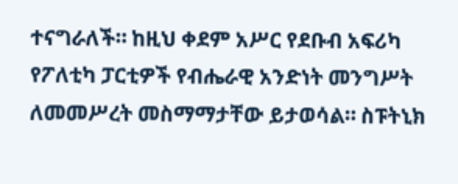ተናግራለች። ከዚህ ቀደም አሥር የደቡብ አፍሪካ የፖለቲካ ፓርቲዎች የብሔራዊ አንድነት መንግሥት ለመመሥረት መስማማታቸው ይታወሳል። ስፑትኒክ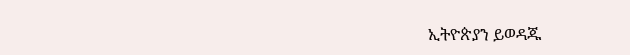ኢትዮጵያን ይወዳጁ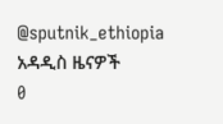@sputnik_ethiopia
አዳዲስ ዜናዎች
0